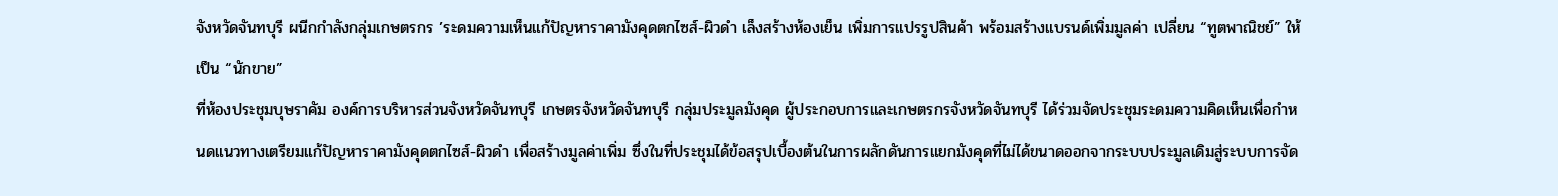จังหวัดจันทบุรี ผนีกกำลังกลุ่มเกษตรกร ’ระดมความเห็นแก้ปัญหาราคามังคุดตกไซส์-ผิวดำ เล็งสร้างห้องเย็น เพิ่มการแปรรูปสินค้า พร้อมสร้างแบรนด์เพิ่มมูลค่า เปลี่ยน “ทูตพาณิชย์” ให้เป็น “นักขาย”
ที่ห้องประชุมบุษราคัม องค์การบริหารส่วนจังหวัดจันทบุรี เกษตรจังหวัดจันทบุรี กลุ่มประมูลมังคุด ผู้ประกอบการและเกษตรกรจังหวัดจันทบุรี ได้ร่วมจัดประชุมระดมความคิดเห็นเพื่อกำหนดแนวทางเตรียมแก้ปัญหาราคามังคุดตกไซส์-ผิวดำ เพื่อสร้างมูลค่าเพิ่ม ซึ่งในที่ประชุมได้ข้อสรุปเบื้องต้นในการผลักดันการแยกมังคุดที่ไม่ได้ขนาดออกจากระบบประมูลเดิมสู่ระบบการจัด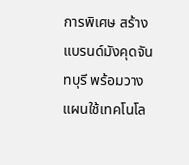การพิเศษ สร้างแบรนด์มังคุดจันทบุรี พร้อมวางแผนใช้เทคโนโล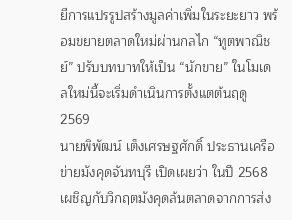ยีการแปรรูปสร้างมูลค่าเพิ่มในระยะยาว พร้อมขยายตลาดใหม่ผ่านกลไก “ทูตพาณิชย์” ปรับบทบาทให้เป็น “นักขาย” ในโมเดลใหม่นี้จะเริ่มดำเนินการตั้งแตต้นฤดู2569
นายพิพัฒน์ เต็งเศรษฐศักดิ์ ประธานเครือข่ายมังคุดจันทบุรี เปิดเผยว่า ในปี 2568 เผชิญกับวิกฤตมังคุดล้นตลาดจากการส่ง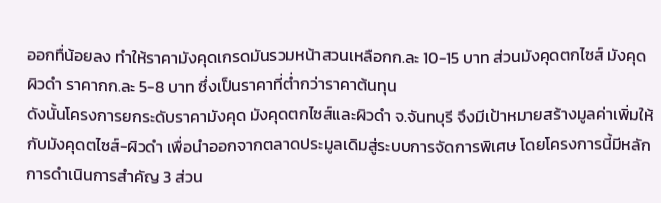ออกทื่น้อยลง ทำให้ราคามังคุดเกรดมันรวมหน้าสวนเหลือกก.ละ 10-15 บาท ส่วนมังคุดตกไซส์ มังคุดผิวดำ ราคากก.ละ 5-8 บาท ซึ่งเป็นราคาที่ต่ำกว่าราคาต้นทุน
ดังนั้นโครงการยกระดับราคามังคุด มังคุดตกไซส์และผิวดำ จ.จันทบุรี จึงมีเป้าหมายสร้างมูลค่าเพิ่มให้กับมังคุดตไซส์-ผิวดำ เพื่อนำออกจากตลาดประมูลเดิมสู่ระบบการจัดการพิเศษ โดยโครงการนี้มีหลักการดำเนินการสำคัญ 3 ส่วน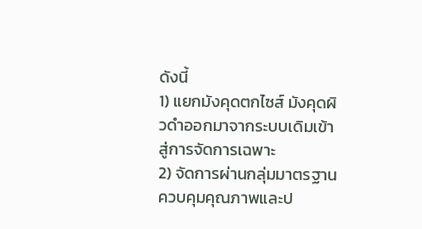ดังนี้
1) แยกมังคุดตกไซส์ มังคุดผิวดำออกมาจากระบบเดิมเข้าสู่การจัดการเฉพาะ
2) จัดการผ่านกลุ่มมาตรฐาน ควบคุมคุณภาพและป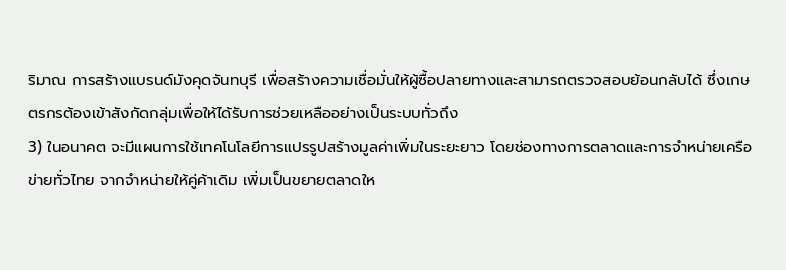ริมาณ การสร้างแบรนด์มังคุดจันทบุรี เพื่อสร้างความเชื่อมั่นให้ผู้ซื้อปลายทางและสามารถตรวจสอบย้อนกลับได้ ซึ่งเกษตรกรต้องเข้าสังกัดกลุ่มเพื่อให้ได้รับการช่วยเหลืออย่างเป็นระบบทั่วถึง
3) ในอนาคต จะมีแผนการใช้เทคโนโลยีการแปรรูปสร้างมูลค่าเพิ่มในระยะยาว โดยช่องทางการตลาดและการจำหน่ายเครือข่ายทั่วไทย จากจำหน่ายให้คู่ค้าเดิม เพิ่มเป็นขยายตลาดให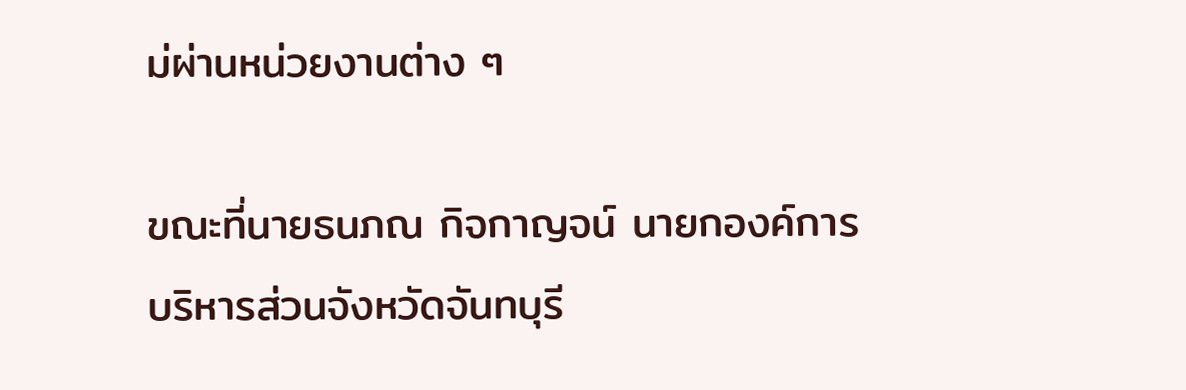ม่ผ่านหน่วยงานต่าง ๆ

ขณะที่นายธนภณ กิจกาญจน์ นายกองค์การบริหารส่วนจังหวัดจันทบุรี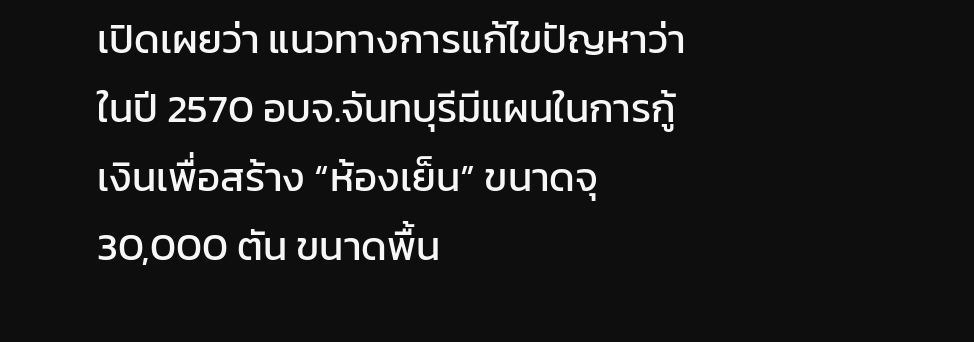เปิดเผยว่า แนวทางการแก้ไขปัญหาว่า ในปี 2570 อบจ.จันทบุรีมีแผนในการกู้เงินเพื่อสร้าง “ห้องเย็น” ขนาดจุ 30,000 ตัน ขนาดพื้น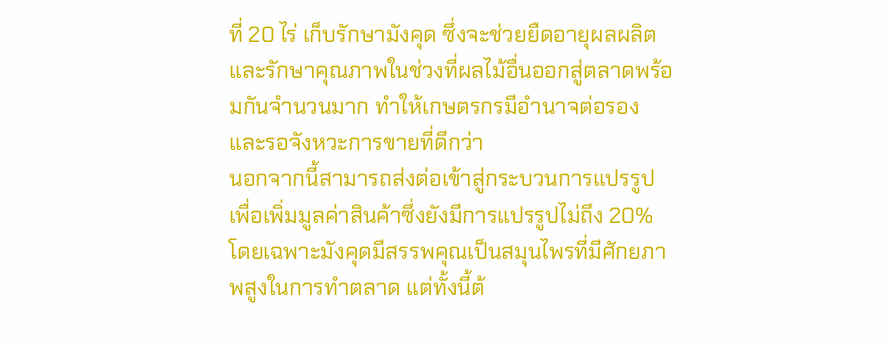ที่ 20 ไร่ เก็บรักษามังคุด ซึ่งจะช่วยยืดอายุผลผลิตและรักษาคุณภาพในช่วงที่ผลไม้อื่นออกสู่ตลาดพร้อมกันจำนวนมาก ทำให้เกษตรกรมีอำนาจต่อรองและรอจังหวะการขายที่ดีกว่า
นอกจากนี้สามารถส่งต่อเข้าสู่กระบวนการแปรรูปเพื่อเพิ่มมูลค่าสินค้าซึ่งยังมีการแปรรูปไม่ถึง 20% โดยเฉพาะมังคุดมีสรรพคุณเป็นสมุนไพรที่มีศักยภาพสูงในการทำตลาด แต่ทั้งนี้ต้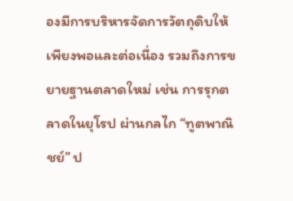องมีการบริหารจัดการวัตถุดิบให้เพียงพอและต่อเนื่อง รวมถึงการขยายฐานตลาดใหม่ เช่น การรุกตลาดในยุโรป ผ่านกลไก “ทูตพาณิชย์” ป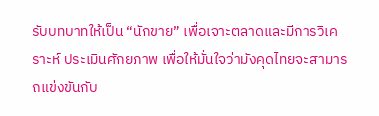รับบทบาทให้เป็น “นักขาย” เพื่อเจาะตลาดและมีการวิเคราะห์ ประเมินศักยภาพ เพื่อให้มั่นใจว่ามังคุดไทยจะสามารถแข่งขันกับ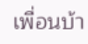เพื่อนบ้า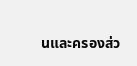นและครองส่ว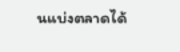นแบ่งตลาดได้